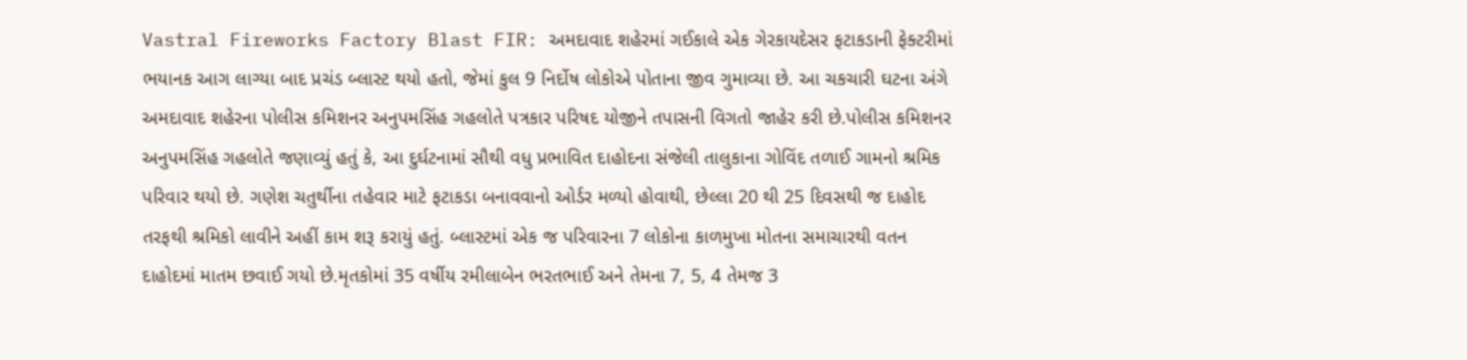Vastral Fireworks Factory Blast FIR: અમદાવાદ શહેરમાં ગઈકાલે એક ગેરકાયદેસર ફટાકડાની ફેક્ટરીમાં ભયાનક આગ લાગ્યા બાદ પ્રચંડ બ્લાસ્ટ થયો હતો, જેમાં કુલ 9 નિર્દોષ લોકોએ પોતાના જીવ ગુમાવ્યા છે. આ ચકચારી ઘટના અંગે અમદાવાદ શહેરના પોલીસ કમિશનર અનુપમસિંહ ગહલોતે પત્રકાર પરિષદ યોજીને તપાસની વિગતો જાહેર કરી છે.પોલીસ કમિશનર અનુપમસિંહ ગહલોતે જણાવ્યું હતું કે, આ દુર્ઘટનામાં સૌથી વધુ પ્રભાવિત દાહોદના સંજેલી તાલુકાના ગોવિંદ તળાઈ ગામનો શ્રમિક પરિવાર થયો છે. ગણેશ ચતુર્થીના તહેવાર માટે ફટાકડા બનાવવાનો ઓર્ડર મળ્યો હોવાથી, છેલ્લા 20 થી 25 દિવસથી જ દાહોદ તરફથી શ્રમિકો લાવીને અહીં કામ શરૂ કરાયું હતું. બ્લાસ્ટમાં એક જ પરિવારના 7 લોકોના કાળમુખા મોતના સમાચારથી વતન દાહોદમાં માતમ છવાઈ ગયો છે.મૃતકોમાં 35 વર્ષીય રમીલાબેન ભરતભાઈ અને તેમના 7, 5, 4 તેમજ 3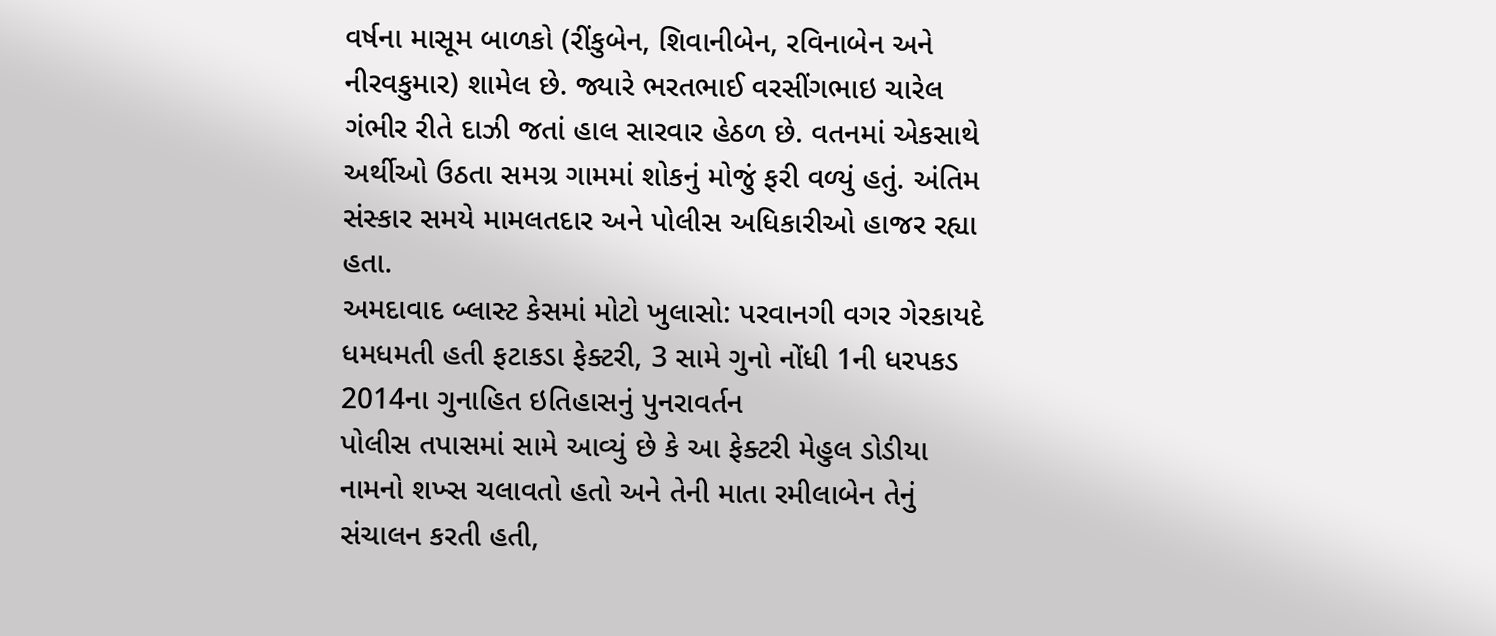વર્ષના માસૂમ બાળકો (રીંકુબેન, શિવાનીબેન, રવિનાબેન અને નીરવકુમાર) શામેલ છે. જ્યારે ભરતભાઈ વરસીંગભાઇ ચારેલ ગંભીર રીતે દાઝી જતાં હાલ સારવાર હેઠળ છે. વતનમાં એકસાથે અર્થીઓ ઉઠતા સમગ્ર ગામમાં શોકનું મોજું ફરી વળ્યું હતું. અંતિમ સંસ્કાર સમયે મામલતદાર અને પોલીસ અધિકારીઓ હાજર રહ્યા હતા.
અમદાવાદ બ્લાસ્ટ કેસમાં મોટો ખુલાસો: પરવાનગી વગર ગેરકાયદે ધમધમતી હતી ફટાકડા ફેક્ટરી, 3 સામે ગુનો નોંધી 1ની ધરપકડ
2014ના ગુનાહિત ઇતિહાસનું પુનરાવર્તન
પોલીસ તપાસમાં સામે આવ્યું છે કે આ ફેક્ટરી મેહુલ ડોડીયા નામનો શખ્સ ચલાવતો હતો અને તેની માતા રમીલાબેન તેનું સંચાલન કરતી હતી,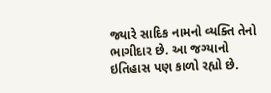જ્યારે સાદિક નામનો વ્યક્તિ તેનો ભાગીદાર છે. આ જગ્યાનો ઇતિહાસ પણ કાળો રહ્યો છે.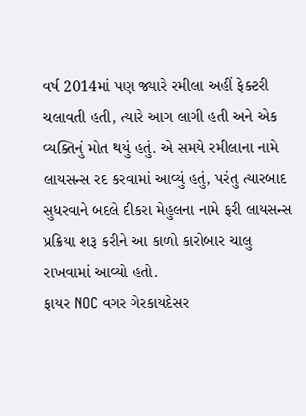વર્ષ 2014માં પણ જ્યારે રમીલા અહીં ફેક્ટરી ચલાવતી હતી, ત્યારે આગ લાગી હતી અને એક વ્યક્તિનું મોત થયું હતું. એ સમયે રમીલાના નામે લાયસન્સ રદ કરવામાં આવ્યું હતું, પરંતુ ત્યારબાદ સુધરવાને બદલે દીકરા મેહુલના નામે ફરી લાયસન્સ પ્રક્રિયા શરૂ કરીને આ કાળો કારોબાર ચાલુ રાખવામાં આવ્યો હતો.
ફાયર NOC વગર ગેરકાયદેસર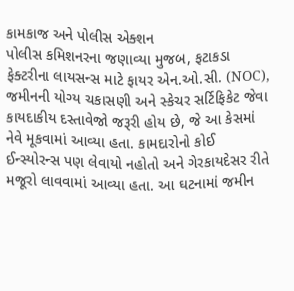કામકાજ અને પોલીસ એક્શન
પોલીસ કમિશનરના જણાવ્યા મુજબ, ફટાકડા ફેક્ટરીના લાયસન્સ માટે ફાયર એન.ઓ.સી. (NOC), જમીનની યોગ્ય ચકાસણી અને સ્કેચર સર્ટિફિકેટ જેવા કાયદાકીય દસ્તાવેજો જરૂરી હોય છે, જે આ કેસમાં નેવે મૂકવામાં આવ્યા હતા. કામદારોનો કોઈ ઈન્સ્યોરન્સ પણ લેવાયો નહોતો અને ગેરકાયદેસર રીતે મજૂરો લાવવામાં આવ્યા હતા. આ ઘટનામાં જમીન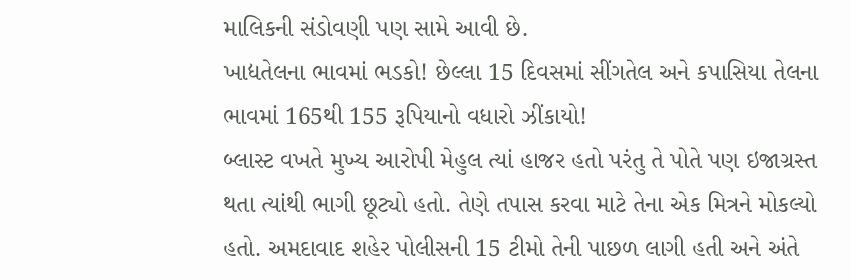માલિકની સંડોવણી પણ સામે આવી છે.
ખાદ્યતેલના ભાવમાં ભડકો! છેલ્લા 15 દિવસમાં સીંગતેલ અને કપાસિયા તેલના ભાવમાં 165થી 155 રૂપિયાનો વધારો ઝીંકાયો!
બ્લાસ્ટ વખતે મુખ્ય આરોપી મેહુલ ત્યાં હાજર હતો પરંતુ તે પોતે પણ ઇજાગ્રસ્ત થતા ત્યાંથી ભાગી છૂટ્યો હતો. તેણે તપાસ કરવા માટે તેના એક મિત્રને મોકલ્યો હતો. અમદાવાદ શહેર પોલીસની 15 ટીમો તેની પાછળ લાગી હતી અને અંતે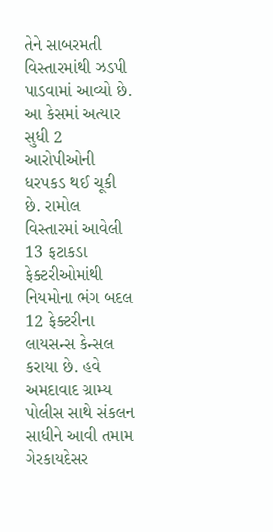તેને સાબરમતી વિસ્તારમાંથી ઝડપી પાડવામાં આવ્યો છે. આ કેસમાં અત્યાર સુધી 2 આરોપીઓની ધરપકડ થઈ ચૂકી છે. રામોલ વિસ્તારમાં આવેલી 13 ફટાકડા ફેક્ટરીઓમાંથી નિયમોના ભંગ બદલ 12 ફેક્ટરીના લાયસન્સ કેન્સલ કરાયા છે. હવે અમદાવાદ ગ્રામ્ય પોલીસ સાથે સંકલન સાધીને આવી તમામ ગેરકાયદેસર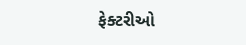ફેક્ટરીઓ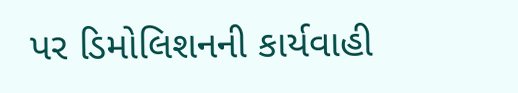પર ડિમોલિશનની કાર્યવાહી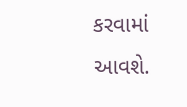કરવામાં આવશે.